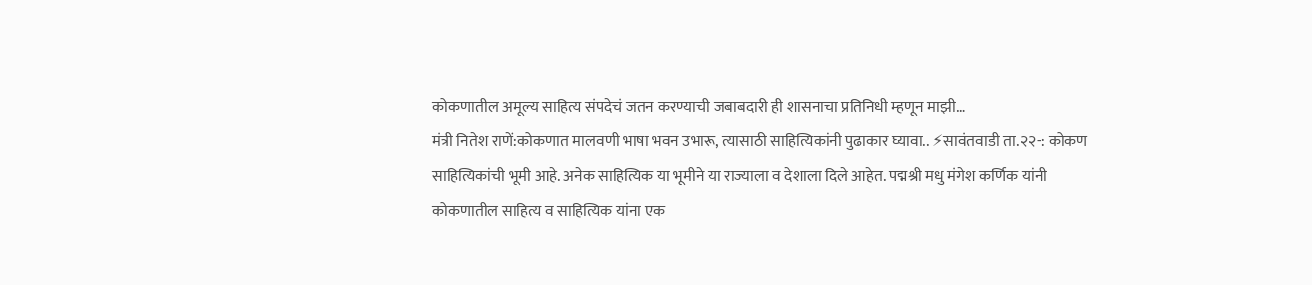कोकणातील अमूल्य साहित्य संपदेचं जतन करण्याची जबाबदारी ही शासनाचा प्रतिनिधी म्हणून माझी…
मंत्री नितेश राणें:कोकणात मालवणी भाषा भवन उभारू, त्यासाठी साहित्यिकांनी पुढाकार घ्यावा.. ⚡सावंतवाडी ता.२२-: कोकण साहित्यिकांची भूमी आहे. अनेक साहित्यिक या भूमीने या राज्याला व देशाला दिले आहेत. पद्मश्री मधु मंगेश कर्णिक यांनी कोकणातील साहित्य व साहित्यिक यांना एक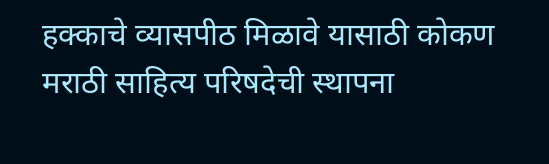हक्काचे व्यासपीठ मिळावे यासाठी कोकण मराठी साहित्य परिषदेची स्थापना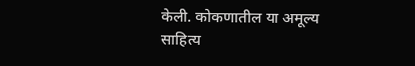केली. कोकणातील या अमूल्य साहित्य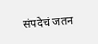संपदेचं जतन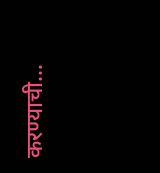करण्याची…